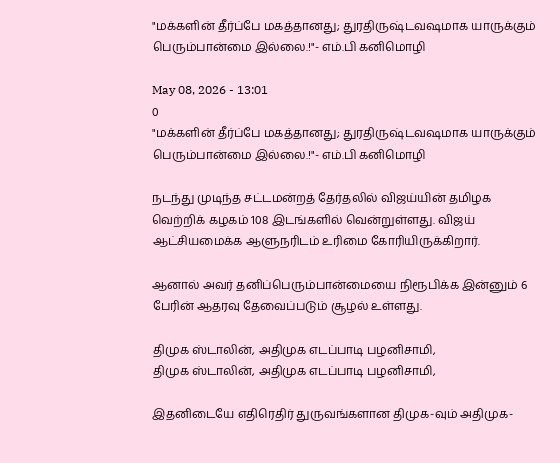"மக்களின் தீர்ப்பே மகத்தானது; துரதிருஷ்டவஷமாக யாருக்கும் பெரும்பான்மை இல்லை.!"- எம்.பி கனிமொழி

May 08, 2026 - 13:01
0
"மக்களின் தீர்ப்பே மகத்தானது; துரதிருஷ்டவஷமாக யாருக்கும் பெரும்பான்மை இல்லை.!"- எம்.பி கனிமொழி

நடந்து முடிந்த சட்டமன்றத் தேர்தலில் விஜய்யின் தமிழக வெற்றிக் கழகம் 108 இடங்களில் வென்றுள்ளது. விஜய் ஆட்சியமைக்க ஆளுநரிடம் உரிமை கோரியிருக்கிறார்.

ஆனால் அவர் தனிப்பெரும்பான்மையை நிரூபிக்க இன்னும் 6 பேரின் ஆதரவு தேவைப்படும் சூழல் உள்ளது.

திமுக ஸ்டாலின், அதிமுக எடப்பாடி பழனிசாமி,
திமுக ஸ்டாலின், அதிமுக எடப்பாடி பழனிசாமி,

இதனிடையே எதிரெதிர் துருவங்களான திமுக-வும் அதிமுக-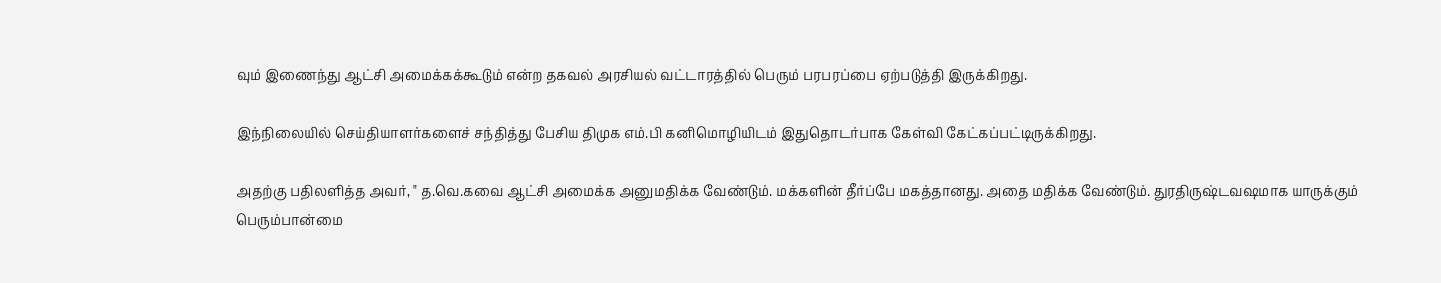வும் இணைந்து ஆட்சி அமைக்கக்கூடும் என்ற தகவல் அரசியல் வட்டாரத்தில் பெரும் பரபரப்பை ஏற்படுத்தி இருக்கிறது.

இந்நிலையில் செய்தியாளர்களைச் சந்தித்து பேசிய திமுக எம்.பி கனிமொழியிடம் இதுதொடர்பாக கேள்வி கேட்கப்பட்டிருக்கிறது.

அதற்கு பதிலளித்த அவர், " த.வெ.கவை ஆட்சி அமைக்க அனுமதிக்க வேண்டும். மக்களின் தீர்ப்பே மகத்தானது. அதை மதிக்க வேண்டும். துரதிருஷ்டவஷமாக யாருக்கும் பெரும்பான்மை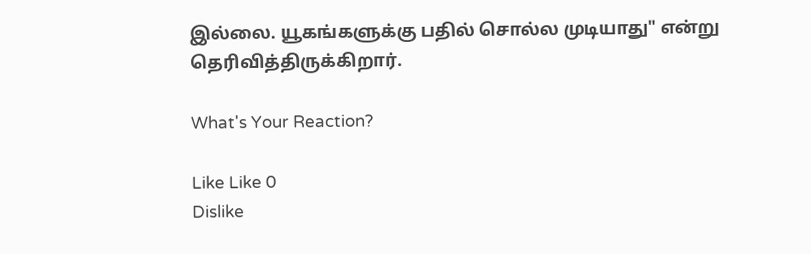இல்லை. யூகங்களுக்கு பதில் சொல்ல முடியாது" என்று தெரிவித்திருக்கிறார்.

What's Your Reaction?

Like Like 0
Dislike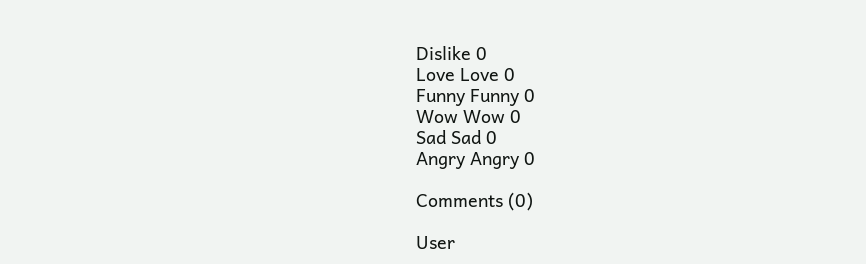Dislike 0
Love Love 0
Funny Funny 0
Wow Wow 0
Sad Sad 0
Angry Angry 0

Comments (0)

User